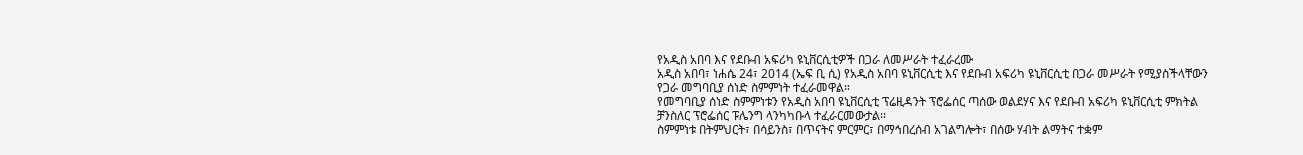የአዲስ አበባ እና የደቡብ አፍሪካ ዩኒቨርሲቲዎች በጋራ ለመሥራት ተፈራረሙ
አዲስ አበባ፣ ነሐሴ 24፣ 2014 (ኤፍ ቢ ሲ) የአዲስ አበባ ዩኒቨርሲቲ እና የደቡብ አፍሪካ ዩኒቨርሲቲ በጋራ መሥራት የሚያስችላቸውን የጋራ መግባቢያ ሰነድ ስምምነት ተፈራመዋል።
የመግባቢያ ሰነድ ስምምነቱን የአዲስ አበባ ዩኒቨርሲቲ ፕሬዚዳንት ፕሮፌሰር ጣሰው ወልደሃና እና የደቡብ አፍሪካ ዩኒቨርሲቲ ምክትል ቻንስለር ፕሮፌሰር ፑሌንግ ላንካካቡላ ተፈራርመውታል፡፡
ስምምነቱ በትምህርት፣ በሳይንስ፣ በጥናትና ምርምር፣ በማኅበረሰብ አገልግሎት፣ በሰው ሃብት ልማትና ተቋም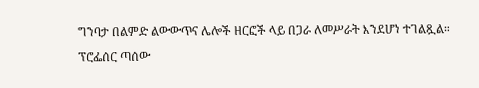ግንባታ በልምድ ልውውጥና ሌሎች ዘርፎች ላይ በጋራ ለመሥራት እንደሆነ ተገልጿል።
ፕሮፌሰር ጣሰው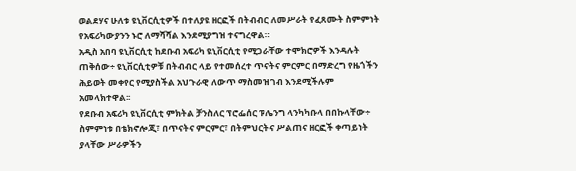ወልደሃና ሁለቱ ዩኒቨርሲቲዎች በተለያዩ ዘርፎች በትብብር ለመሥራት የፈጸሙት ስምምነት የአፍሪካውያንን ኑሮ ለማሻሻል እንደሚያግዝ ተናግረዋል።
አዲስ አበባ ዩኒቨርሲቲ ከደቡብ አፍሪካ ዩኒቨርሲቲ የሚጋራቸው ተሞክሮዎች እንዳሉት ጠቅሰው÷ ዩኒቨርሲቲዎቹ በትብብር ላይ የተመሰረተ ጥናትና ምርምር በማድረግ የዜጎችን ሕይወት መቀየር የሚያስችል አህጉራዊ ለውጥ ማስመዝገብ እንደሚችሉም አመላክተዋል፡፡
የደቡብ አፍሪካ ዩኒቨርሲቲ ምክትል ቻንስለር ፕሮፌሰር ፑሌንግ ላንካካቡላ በበኩላቸው÷ ስምምነቱ በቴክኖሎጂ፣ በጥናትና ምርምር፣ በትምህርትና ሥልጠና ዘርፎች ቀጣይነት ያላቸው ሥራዎችን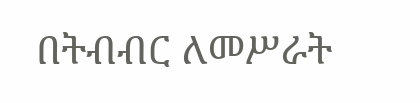በትብብር ለመሥራት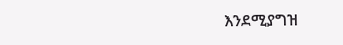እንደሚያግዝ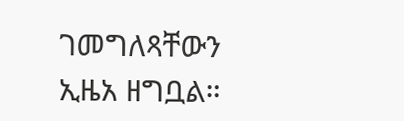ገመግለጻቸውን ኢዜአ ዘግቧል።